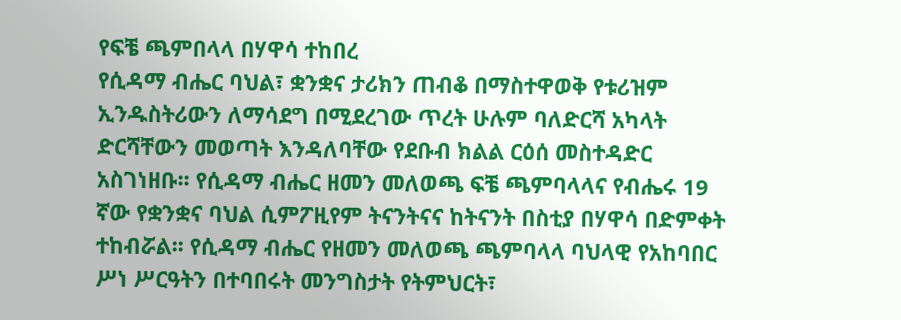የፍቼ ጫምበላላ በሃዋሳ ተከበረ
የሲዳማ ብሔር ባህል፣ ቋንቋና ታሪክን ጠብቆ በማስተዋወቅ የቱሪዝም ኢንዱስትሪውን ለማሳደግ በሚደረገው ጥረት ሁሉም ባለድርሻ አካላት ድርሻቸውን መወጣት እንዳለባቸው የደቡብ ክልል ርዕሰ መስተዳድር አስገነዘቡ፡፡ የሲዳማ ብሔር ዘመን መለወጫ ፍቼ ጫምባላላና የብሔሩ 19 ኛው የቋንቋና ባህል ሲምፖዚየም ትናንትናና ከትናንት በስቲያ በሃዋሳ በድምቀት ተከብሯል፡፡ የሲዳማ ብሔር የዘመን መለወጫ ጫምባላላ ባህላዊ የአከባበር ሥነ ሥርዓትን በተባበሩት መንግስታት የትምህርት፣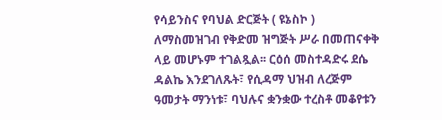የሳይንስና የባህል ድርጅት ( ዩኔስኮ ) ለማስመዝገብ የቅድመ ዝግጅት ሥራ በመጠናቀቅ ላይ መሆኑም ተገልጿል፡፡ ርዕሰ መስተዳድሩ ደሴ ዳልኬ እንደገለጹት፣ የሲዳማ ህዝብ ለረጅም ዓመታት ማንነቱ፣ ባህሉና ቋንቋው ተረስቶ መቆየቱን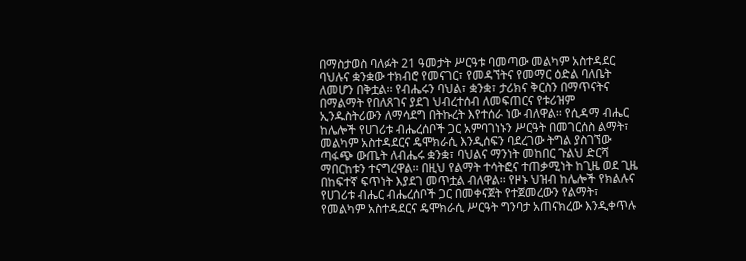በማስታወስ ባለፉት 21 ዓመታት ሥርዓቱ ባመጣው መልካም አስተዳደር ባህሉና ቋንቋው ተክብሮ የመናገር፣ የመዳኘትና የመማር ዕድል ባለቤት ለመሆን በቅቷል፡፡ የብሔሩን ባህል፣ ቋንቋ፣ ታሪክና ቅርስን በማጥናትና በማልማት የበለጸገና ያደገ ህብረተሰብ ለመፍጠርና የቱሪዝም ኢንዱስትሪውን ለማሳደግ በትኩረት እየተሰራ ነው ብለዋል፡፡ የሲዳማ ብሔር ከሌሎች የሀገሪቱ ብሔረሰቦች ጋር አምባገነኑን ሥርዓት በመገርሰስ ልማት፣ መልካም አስተዳደርና ዴሞክራሲ እንዲሰፍን ባደረገው ትግል ያስገኘው ጣፋጭ ውጤት ለብሔሩ ቋንቋ፣ ባህልና ማንነት መከበር ጉልህ ድርሻ ማበርከቱን ተናግረዋል፡፡ በዚህ የልማት ተሳትፎና ተጠቃሚነት ከጊዜ ወደ ጊዜ በከፍተኛ ፍጥነት እያደገ መጥቷል ብለዋል፡፡ የዞኑ ህዝብ ከሌሎች የክልሉና የሀገሪቱ ብሔር ብሔረሰቦች ጋር በመቀናጀት የተጀመረውን የልማት፣ የመልካም አስተዳደርና ዴሞክራሲ ሥርዓት ግንባታ አጠናክረው እንዲቀጥሉ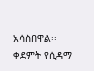አሳስበዋል፡፡ ቀደምት የሲዳማ